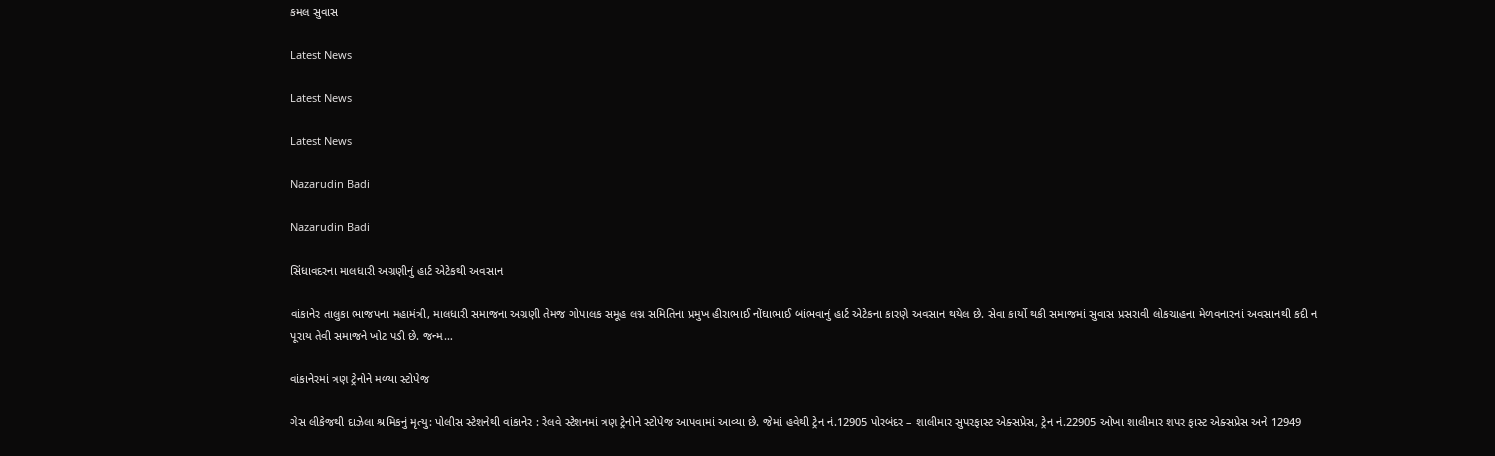કમલ સુવાસ

Latest News

Latest News

Latest News

Nazarudin Badi

Nazarudin Badi

સિંધાવદરના માલધારી અગ્રણીનું હાર્ટ એટેકથી અવસાન

વાંકાનેર તાલુકા ભાજપના મહામંત્રી, માલધારી સમાજના અગ્રણી તેમજ ગોપાલક સમૂહ લગ્ન સમિતિના પ્રમુખ હીરાભાઈ નોંઘાભાઈ બાંભવાનું હાર્ટ એટેકના કારણે અવસાન થયેલ છે. સેવા કાર્યો થકી સમાજમાં સુવાસ પ્રસરાવી લોકચાહના મેળવનારનાં અવસાનથી કદી ન પૂરાય તેવી સમાજને ખોટ પડી છે. જન્મ…

વાંકાનેરમાં ત્રણ ટ્રેનોને મળ્યા સ્ટોપેજ

ગેસ લીકેજથી દાઝેલા શ્રમિકનું મૃત્યુ: પોલીસ સ્ટેશનેથી વાંકાનેર : રેલવે સ્ટેશનમાં ત્રણ ટ્રેનોને સ્ટોપેજ આપવામાં આવ્યા છે. જેમાં હવેથી ટ્રેન નં.12905 પોરબંદર – શાલીમાર સુપરફાસ્ટ એક્સપ્રેસ, ટ્રેન નં.22905 ઓખા શાલીમાર શપર ફાસ્ટ એક્સપ્રેસ અને 12949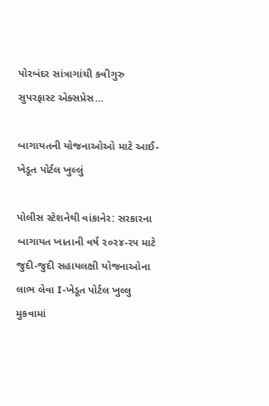પોરબંદર સાંત્રાગાંચી કવીગુરુ સુપરફાસ્ટ એક્સપ્રેસ…

બાગાયતની યોજનાઓઓ માટે આઈ-ખેડૂત પોર્ટલ ખુલ્લું

પોલીસ સ્ટેશનેથી વાંકાનેર: સરકારના બાગાયત ખાતાની વર્ષ ૨૦૨૪-૨૫ માટે જુદી-જુદી સહાયલક્ષી યોજનાઓના લાભ લેવા I-ખેડૂત પોર્ટલ ખુલ્લુ મુકવામાં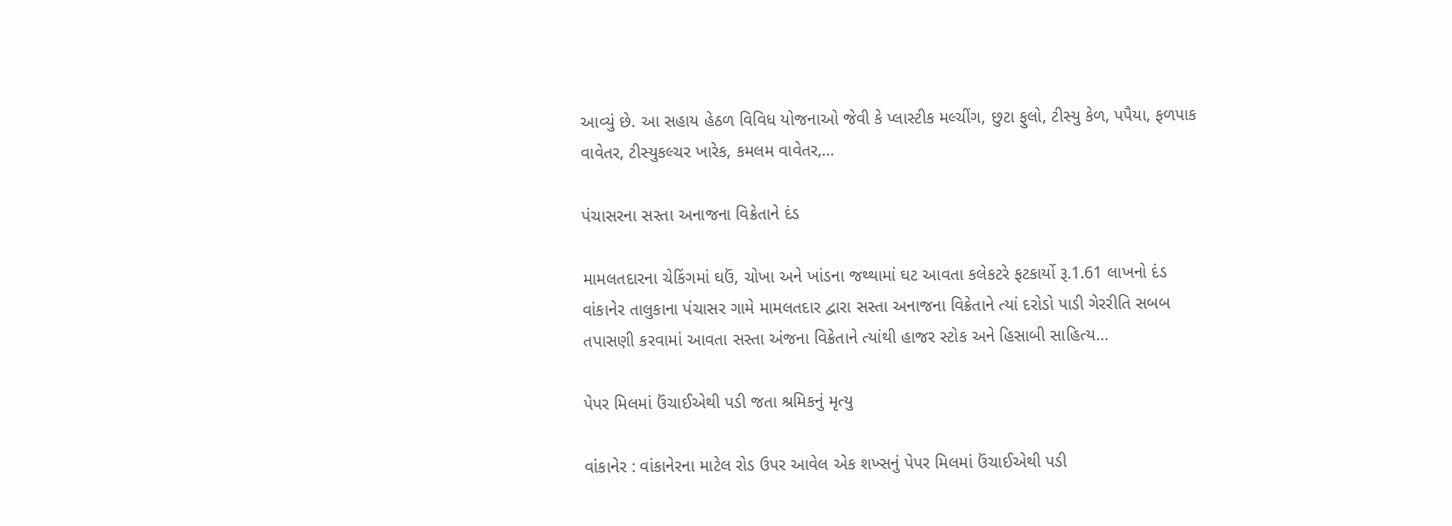આવ્યું છે. આ સહાય હેઠળ વિવિધ યોજનાઓ જેવી કે પ્લાસ્ટીક મલ્ચીંગ, છુટા ફુલો, ટીસ્યુ કેળ, પપૈયા, ફળપાક વાવેતર, ટીસ્યુકલ્ચર ખારેક, કમલમ વાવેતર,…

પંચાસરના સસ્તા અનાજના વિક્રેતાને દંડ

મામલતદારના ચેકિંગમાં ઘઉં, ચોખા અને ખાંડના જથ્થામાં ઘટ આવતા કલેકટરે ફટકાર્યો રૂ.1.61 લાખનો દંડ વાંકાનેર તાલુકાના પંચાસર ગામે મામલતદાર દ્વારા સસ્તા અનાજના વિક્રેતાને ત્યાં દરોડો પાડી ગેરરીતિ સબબ તપાસણી કરવામાં આવતા સસ્તા અંજના વિક્રેતાને ત્યાંથી હાજર સ્ટોક અને હિસાબી સાહિત્ય…

પેપર મિલમાં ઉંચાઈએથી પડી જતા શ્રમિકનું મૃત્યુ

વાંકાનેર : વાંકાનેરના માટેલ રોડ ઉપર આવેલ એક શખ્સનું પેપર મિલમાં ઉંચાઈએથી પડી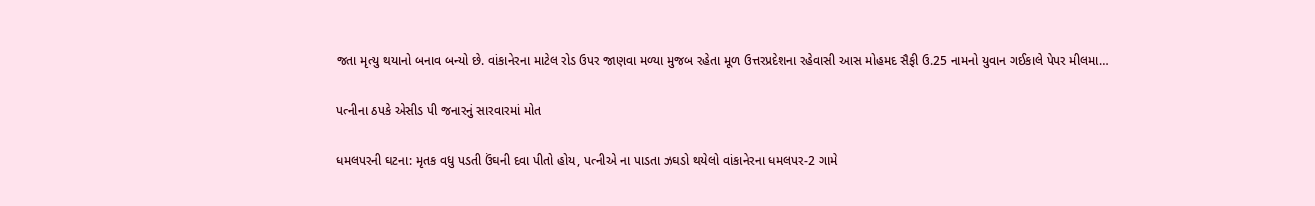જતા મૃત્યુ થયાનો બનાવ બન્યો છે. વાંકાનેરના માટેલ રોડ ઉપર જાણવા મળ્યા મુજબ રહેતા મૂળ ઉત્તરપ્રદેશના રહેવાસી આસ મોહમદ સૈફી ઉ.25 નામનો યુવાન ગઈકાલે પેપર મીલમા…

પત્નીના ઠપકે એસીડ પી જનારનું સારવારમાં મોત

ધમલપરની ઘટના: મૃતક વધુ પડતી ઉંઘની દવા પીતો હોય, પત્નીએ ના પાડતા ઝઘડો થયેલો વાંકાનેરના ધમલપર-2 ગામે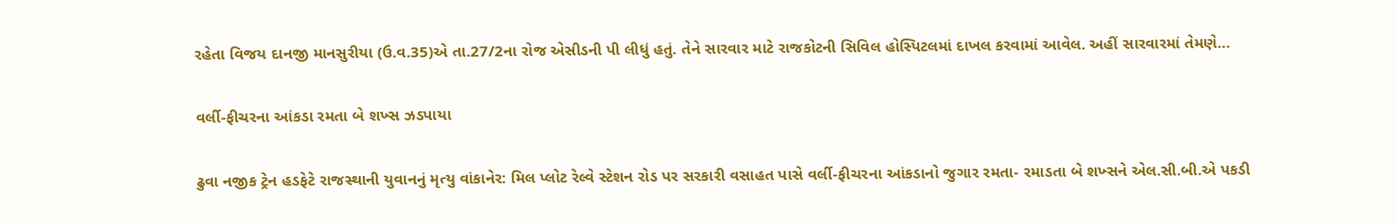રહેતા વિજય દાનજી માનસુરીયા (ઉ.વ.35)એ તા.27/2ના રોજ એસીડની પી લીધું હતું. તેને સારવાર માટે રાજકોટની સિવિલ હોસ્પિટલમાં દાખલ કરવામાં આવેલ. અહીં સારવારમાં તેમણે…

વર્લી-ફીચરના આંકડા રમતા બે શખ્સ ઝડપાયા

ઢુવા નજીક ટ્રેન હડફેટે રાજસ્થાની યુવાનનું મૃત્યુ વાંકાનેર: મિલ પ્લોટ રેલ્વે સ્ટેશન રોડ પર સરકારી વસાહત પાસે વર્લી-ફીચરના આંકડાનો જુગાર રમતા- રમાડતા બે શખ્સને એલ.સી.બી.એ પકડી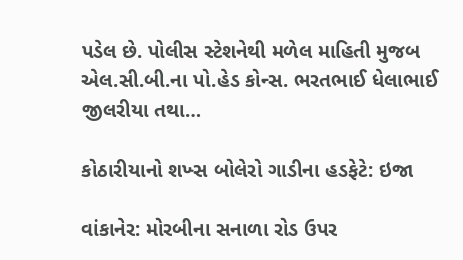પડેલ છે. પોલીસ સ્ટેશનેથી મળેલ માહિતી મુજબ એલ.સી.બી.ના પો.હેડ કોન્સ. ભરતભાઈ ધેલાભાઈ જીલરીયા તથા…

કોઠારીયાનો શખ્સ બોલેરો ગાડીના હડફેટે: ઇજા

વાંકાનેર: મોરબીના સનાળા રોડ ઉપર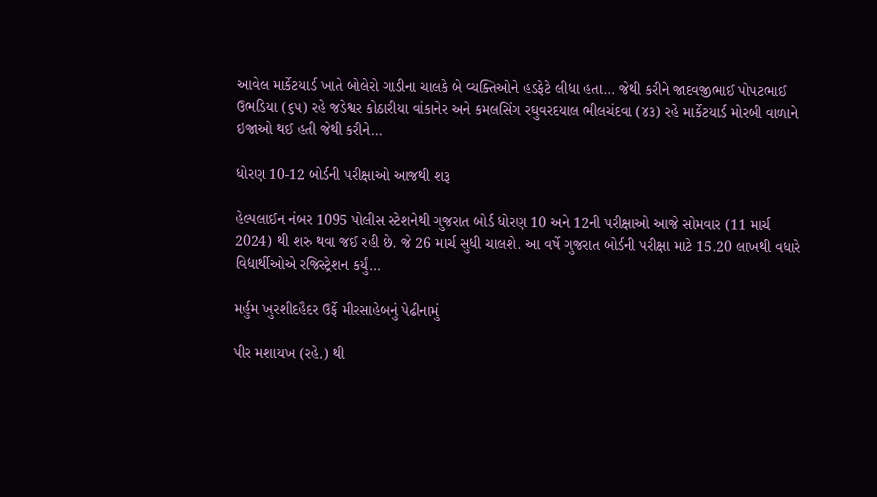આવેલ માર્કેટયાર્ડ ખાતે બોલેરો ગાડીના ચાલકે બે વ્યક્તિઓને હડફેટે લીધા હતા… જેથી કરીને જાદવજીભાઈ પોપટભાઈ ઉભડિયા (૬૫) રહે જડેશ્વર કોઠારીયા વાંકાનેર અને કમલસિંગ રઘુવરદયાલ ભીલચંદવા (૪૩) રહે માર્કેટયાર્ડ મોરબી વાળાને ઇજાઓ થઈ હતી જેથી કરીને…

ધોરણ 10-12 બોર્ડની પરીક્ષાઓ આજથી શરૂ

હેલ્પલાઈન નંબર 1095 પોલીસ સ્ટેશનેથી ગુજરાત બોર્ડ ધોરણ 10 અને 12ની પરીક્ષાઓ આજે સોમવાર (11 માર્ચ 2024) થી શરુ થવા જઈ રહી છે. જે 26 માર્ચ સુધી ચાલશે. આ વર્ષે ગુજરાત બોર્ડની પરીક્ષા માટે 15.20 લાખથી વધારે વિદ્યાર્થીઓએ રજિસ્ટ્રેશન કર્યું…

મર્હુમ ખુરશીદહૈદર ઉર્ફે મીરસાહેબનું પેઢીનામું

પીર મશાયખ (રહે.) થી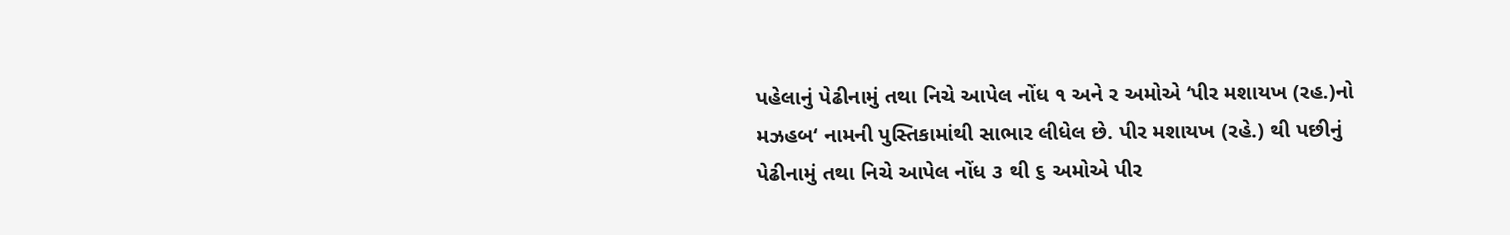પહેલાનું પેઢીનામું તથા નિચે આપેલ નોંધ ૧ અને ર અમોએ ‘પીર મશાયખ (રહ.)નો મઝહબ‘ નામની પુસ્તિકામાંથી સાભાર લીધેલ છે. પીર મશાયખ (રહે.) થી પછીનું પેઢીનામું તથા નિચે આપેલ નોંધ ૩ થી ૬ અમોએ પીર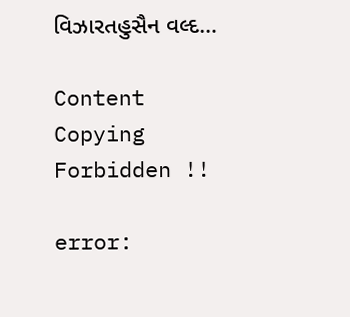વિઝારતહુસૈન વલ્દ…

Content Copying Forbidden !!

error: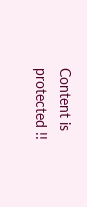Content is protected !!